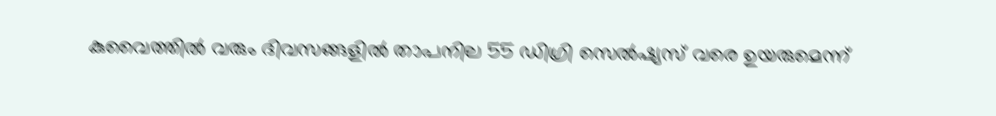കുവൈത്തിൽ വരും ദിവസങ്ങളിൽ താപനില 55 ഡിഗ്രി സെൽഷ്യസ് വരെ ഉയരുമെന്ന്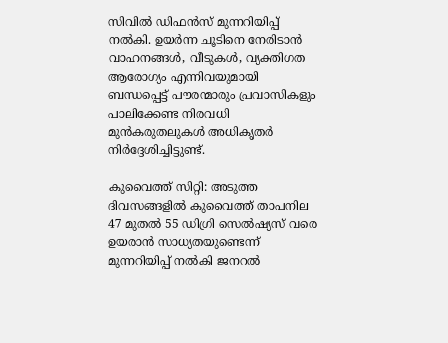സിവിൽ ഡിഫൻസ് മുന്നറിയിപ്പ് നൽകി. ഉയർന്ന ചൂടിനെ നേരിടാൻ വാഹനങ്ങൾ, വീടുകൾ, വ്യക്തിഗത ആരോഗ്യം എന്നിവയുമായി ബന്ധപ്പെട്ട് പൗരന്മാരും പ്രവാസികളും പാലിക്കേണ്ട നിരവധി മുൻകരുതലുകൾ അധികൃതർ നിർദ്ദേശിച്ചിട്ടുണ്ട്.

കുവൈത്ത് സിറ്റി: അടുത്ത ദിവസങ്ങളിൽ കുവൈത്ത് താപനില 47 മുതൽ 55 ഡിഗ്രി സെൽഷ്യസ് വരെ ഉയരാൻ സാധ്യതയുണ്ടെന്ന് മുന്നറിയിപ്പ് നൽകി ജനറൽ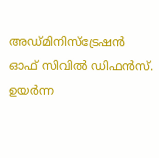അഡ്മിനിസ്ട്രേഷൻ ഓഫ് സിവിൽ ഡിഫൻസ്. ഉയർന്ന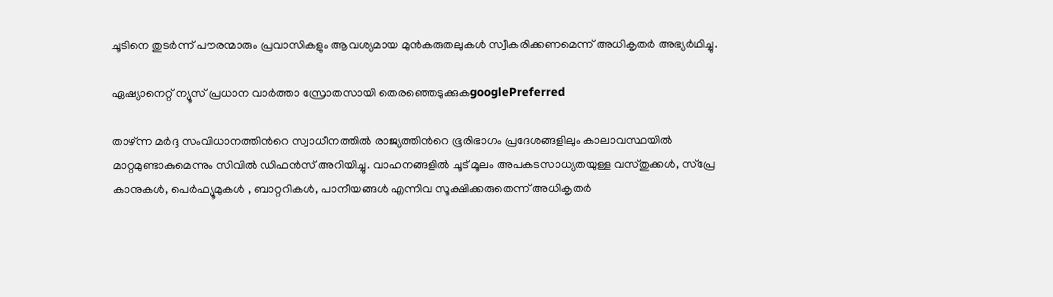ചൂടിനെ തുടർന്ന് പൗരന്മാരും പ്രവാസികളും ആവശ്യമായ മുൻകരുതലുകൾ സ്വീകരിക്കണമെന്ന് അധികൃതർ അഭ്യർഥിച്ചു.

ഏഷ്യാനെറ്റ് ന്യൂസ് പ്രധാന വാർത്താ സ്രോതസായി തെരഞ്ഞെടുക്കുകgooglePreferred

താഴ്ന്ന മർദ്ദ സംവിധാനത്തിന്‍റെ സ്വാധീനത്തിൽ രാജ്യത്തിന്‍റെ ഭൂരിഭാഗം പ്രദേശങ്ങളിലും കാലാവസ്ഥയിൽ മാറ്റമുണ്ടാകുമെന്നും സിവിൽ ഡിഫൻസ് അറിയിച്ചു. വാഹനങ്ങളിൽ ചൂട് മൂലം അപകടസാധ്യതയുള്ള വസ്തുക്കൾ, സ്പ്രേ കാനുകൾ, പെർഫ്യൂമുകൾ , ബാറ്ററികൾ, പാനീയങ്ങൾ എന്നിവ സൂക്ഷിക്കരുതെന്ന് അധികൃതർ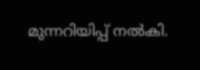മുന്നറിയിപ്പ് നൽകി.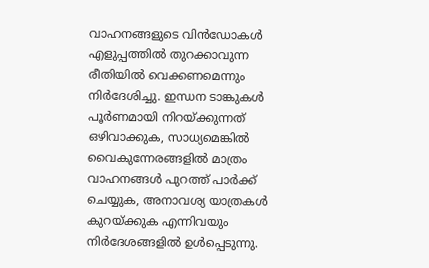വാഹനങ്ങളുടെ വിൻഡോകൾ എളുപ്പത്തിൽ തുറക്കാവുന്ന രീതിയിൽ വെക്കണമെന്നും നിർദേശിച്ചു. ഇന്ധന ടാങ്കുകൾ പൂർണമായി നിറയ്ക്കുന്നത് ഒഴിവാക്കുക, സാധ്യമെങ്കിൽ വൈകുന്നേരങ്ങളിൽ മാത്രം വാഹനങ്ങൾ പുറത്ത് പാർക്ക് ചെയ്യുക, അനാവശ്യ യാത്രകൾ കുറയ്ക്കുക എന്നിവയും നിർദേശങ്ങളിൽ ഉൾപ്പെടുന്നു.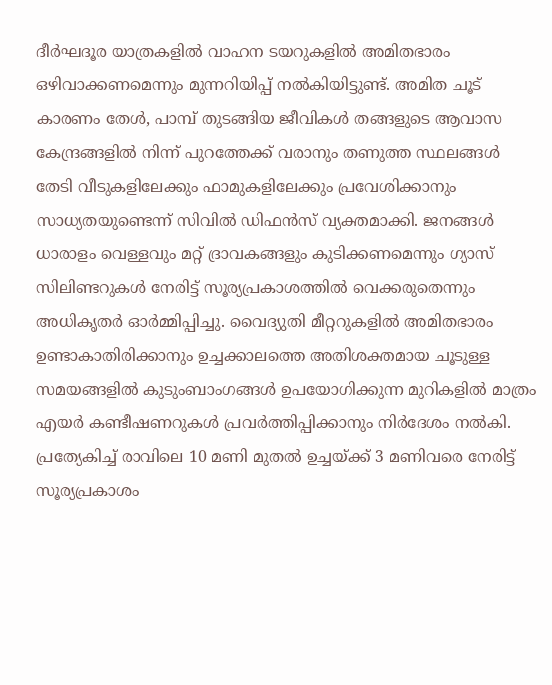ദീർഘദൂര യാത്രകളിൽ വാഹന ടയറുകളിൽ അമിതഭാരം ഒഴിവാക്കണമെന്നും മുന്നറിയിപ്പ് നൽകിയിട്ടുണ്ട്. അമിത ചൂട് കാരണം തേൾ, പാമ്പ് തുടങ്ങിയ ജീവികൾ തങ്ങളുടെ ആവാസ കേന്ദ്രങ്ങളിൽ നിന്ന് പുറത്തേക്ക് വരാനും തണുത്ത സ്ഥലങ്ങൾ തേടി വീടുകളിലേക്കും ഫാമുകളിലേക്കും പ്രവേശിക്കാനും സാധ്യതയുണ്ടെന്ന് സിവിൽ ഡിഫൻസ് വ്യക്തമാക്കി. ജനങ്ങൾ ധാരാളം വെള്ളവും മറ്റ് ദ്രാവകങ്ങളും കുടിക്കണമെന്നും ഗ്യാസ് സിലിണ്ടറുകൾ നേരിട്ട് സൂര്യപ്രകാശത്തിൽ വെക്കരുതെന്നും അധികൃതർ ഓർമ്മിപ്പിച്ചു. വൈദ്യുതി മീറ്ററുകളിൽ അമിതഭാരം ഉണ്ടാകാതിരിക്കാനും ഉച്ചക്കാലത്തെ അതിശക്തമായ ചൂടുള്ള സമയങ്ങളിൽ കുടുംബാംഗങ്ങൾ ഉപയോഗിക്കുന്ന മുറികളിൽ മാത്രം എയർ കണ്ടീഷണറുകൾ പ്രവർത്തിപ്പിക്കാനും നിർദേശം നൽകി. പ്രത്യേകിച്ച് രാവിലെ 10 മണി മുതൽ ഉച്ചയ്ക്ക് 3 മണിവരെ നേരിട്ട് സൂര്യപ്രകാശം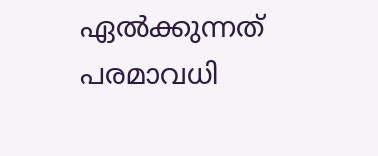ഏൽക്കുന്നത് പരമാവധി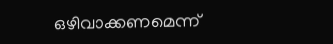ഒഴിവാക്കണമെന്ന്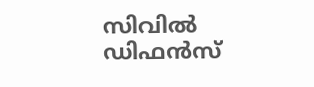സിവിൽ ഡിഫൻസ്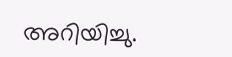അറിയിച്ചു.